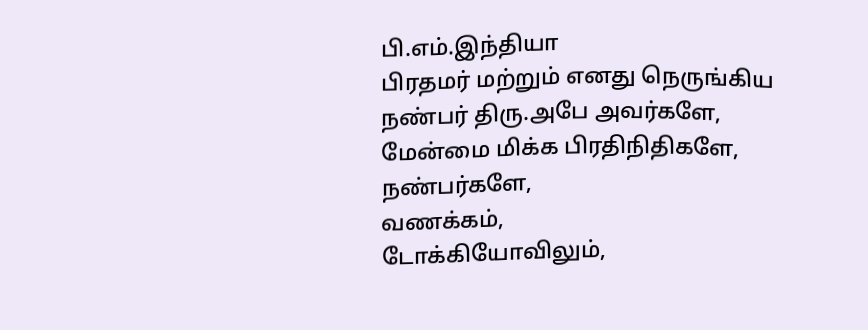பி.எம்.இந்தியா
பிரதமர் மற்றும் எனது நெருங்கிய நண்பர் திரு.அபே அவர்களே,
மேன்மை மிக்க பிரதிநிதிகளே,
நண்பர்களே,
வணக்கம்,
டோக்கியோவிலும்,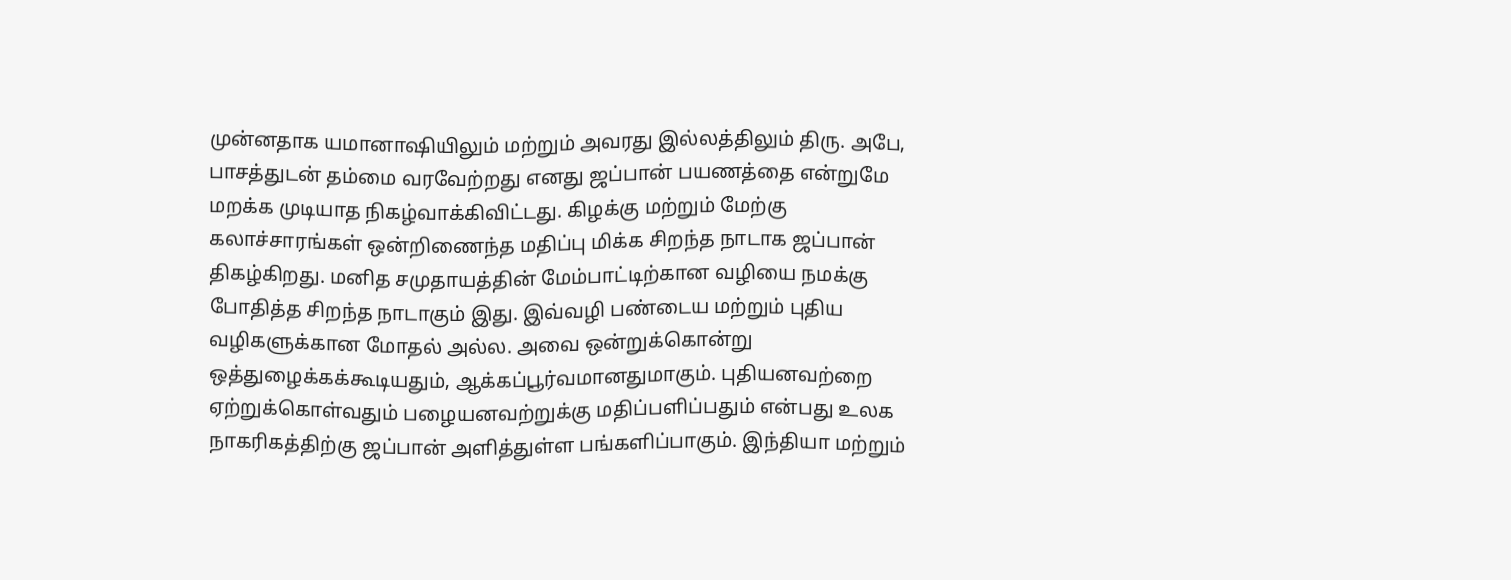முன்னதாக யமானாஷியிலும் மற்றும் அவரது இல்லத்திலும் திரு. அபே, பாசத்துடன் தம்மை வரவேற்றது எனது ஜப்பான் பயணத்தை என்றுமே மறக்க முடியாத நிகழ்வாக்கிவிட்டது. கிழக்கு மற்றும் மேற்கு கலாச்சாரங்கள் ஒன்றிணைந்த மதிப்பு மிக்க சிறந்த நாடாக ஜப்பான் திகழ்கிறது. மனித சமுதாயத்தின் மேம்பாட்டிற்கான வழியை நமக்கு போதித்த சிறந்த நாடாகும் இது. இவ்வழி பண்டைய மற்றும் புதிய வழிகளுக்கான மோதல் அல்ல. அவை ஒன்றுக்கொன்று ஒத்துழைக்கக்கூடியதும், ஆக்கப்பூர்வமானதுமாகும். புதியனவற்றை ஏற்றுக்கொள்வதும் பழையனவற்றுக்கு மதிப்பளிப்பதும் என்பது உலக நாகரிகத்திற்கு ஜப்பான் அளித்துள்ள பங்களிப்பாகும். இந்தியா மற்றும்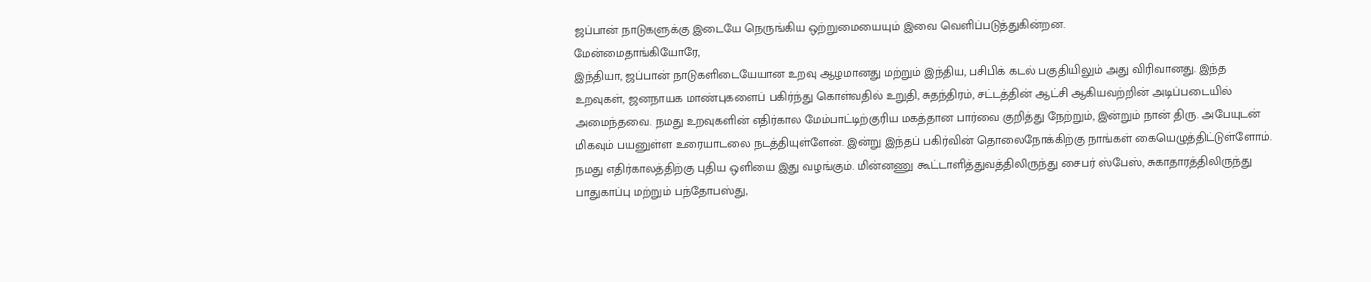ஜப்பான் நாடுகளுக்கு இடையே நெருங்கிய ஒற்றுமையையும் இவை வெளிப்படுத்துகின்றன.
மேன்மைதாங்கியோரே,
இந்தியா, ஜப்பான் நாடுகளிடையேயான உறவு ஆழமானது மற்றும் இந்திய, பசிபிக் கடல் பகுதியிலும் அது விரிவானது. இந்த உறவுகள், ஜனநாயக மாண்புகளைப் பகிர்ந்து கொள்வதில் உறுதி, சுதந்திரம், சட்டத்தின் ஆட்சி ஆகியவற்றின் அடிப்படையில் அமைந்தவை. நமது உறவுகளின் எதிர்கால மேம்பாட்டிற்குரிய மகத்தான பார்வை குறித்து நேற்றும், இன்றும் நான் திரு. அபேயுடன் மிகவும் பயனுள்ள உரையாடலை நடத்தியுள்ளேன். இன்று இந்தப் பகிர்வின் தொலைநோக்கிற்கு நாங்கள் கையெழுத்திட்டுள்ளோம். நமது எதிர்காலத்திற்கு புதிய ஒளியை இது வழங்கும். மின்னணு கூட்டாளித்துவத்திலிருந்து சைபர் ஸ்பேஸ், சுகாதாரத்திலிருந்து பாதுகாப்பு மற்றும் பந்தோபஸ்து,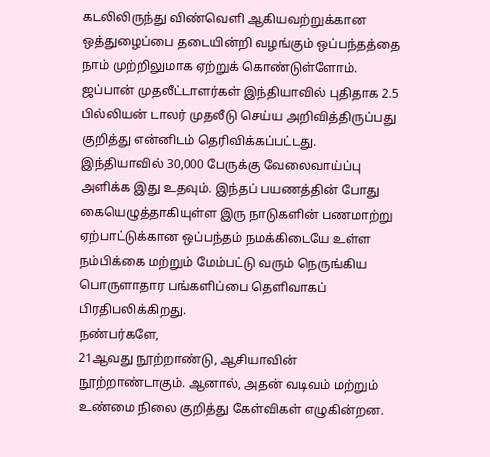கடலிலிருந்து விண்வெளி ஆகியவற்றுக்கான ஒத்துழைப்பை தடையின்றி வழங்கும் ஒப்பந்தத்தை நாம் முற்றிலுமாக ஏற்றுக் கொண்டுள்ளோம். ஜப்பான் முதலீட்டாளர்கள் இந்தியாவில் புதிதாக 2.5 பில்லியன் டாலர் முதலீடு செய்ய அறிவித்திருப்பது குறித்து என்னிடம் தெரிவிக்கப்பட்டது. இந்தியாவில் 30,000 பேருக்கு வேலைவாய்ப்பு அளிக்க இது உதவும். இந்தப் பயணத்தின் போது கையெழுத்தாகியுள்ள இரு நாடுகளின் பணமாற்று ஏற்பாட்டுக்கான ஒப்பந்தம் நமக்கிடையே உள்ள நம்பிக்கை மற்றும் மேம்பட்டு வரும் நெருங்கிய பொருளாதார பங்களிப்பை தெளிவாகப் பிரதிபலிக்கிறது.
நண்பர்களே,
21ஆவது நூற்றாண்டு, ஆசியாவின் நூற்றாண்டாகும். ஆனால், அதன் வடிவம் மற்றும் உண்மை நிலை குறித்து கேள்விகள் எழுகின்றன.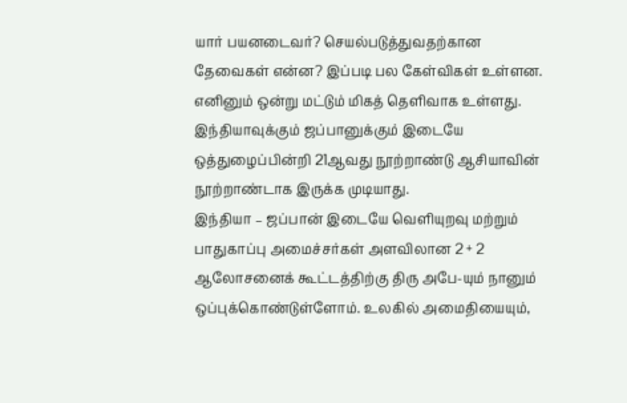யார் பயனடைவர்? செயல்படுத்துவதற்கான தேவைகள் என்ன? இப்படி பல கேள்விகள் உள்ளன. எனினும் ஒன்று மட்டும் மிகத் தெளிவாக உள்ளது. இந்தியாவுக்கும் ஜப்பானுக்கும் இடையே ஒத்துழைப்பின்றி 21ஆவது நூற்றாண்டு ஆசியாவின் நூற்றாண்டாக இருக்க முடியாது.
இந்தியா – ஜப்பான் இடையே வெளியுறவு மற்றும் பாதுகாப்பு அமைச்சர்கள் அளவிலான 2 + 2 ஆலோசனைக் கூட்டத்திற்கு திரு அபே-யும் நானும் ஒப்புக்கொண்டுள்ளோம். உலகில் அமைதியையும்,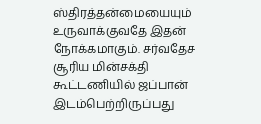ஸ்திரத்தன்மையையும் உருவாக்குவதே இதன் நோக்கமாகும். சர்வதேச சூரிய மின்சக்தி கூட்டணியில் ஜப்பான் இடம்பெற்றிருப்பது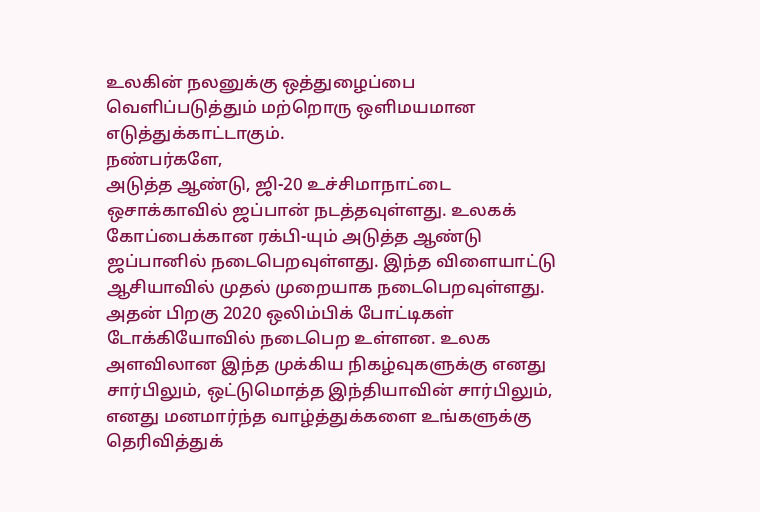உலகின் நலனுக்கு ஒத்துழைப்பை வெளிப்படுத்தும் மற்றொரு ஒளிமயமான எடுத்துக்காட்டாகும்.
நண்பர்களே,
அடுத்த ஆண்டு, ஜி-20 உச்சிமாநாட்டை ஒசாக்காவில் ஜப்பான் நடத்தவுள்ளது. உலகக் கோப்பைக்கான ரக்பி-யும் அடுத்த ஆண்டு ஜப்பானில் நடைபெறவுள்ளது. இந்த விளையாட்டு ஆசியாவில் முதல் முறையாக நடைபெறவுள்ளது. அதன் பிறகு 2020 ஒலிம்பிக் போட்டிகள் டோக்கியோவில் நடைபெற உள்ளன. உலக அளவிலான இந்த முக்கிய நிகழ்வுகளுக்கு எனது சார்பிலும், ஒட்டுமொத்த இந்தியாவின் சார்பிலும், எனது மனமார்ந்த வாழ்த்துக்களை உங்களுக்கு தெரிவித்துக்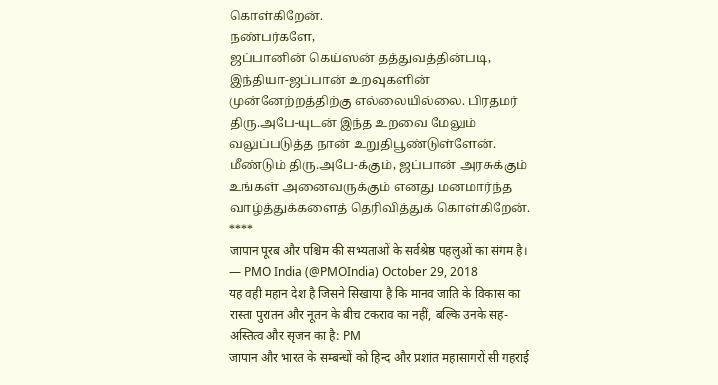கொள்கிறேன்.
நண்பர்களே,
ஜப்பானின் கெய்ஸன் தத்துவத்தின்படி, இந்தியா-ஜப்பான் உறவுகளின் முன்னேற்றத்திற்கு எல்லையில்லை. பிரதமர் திரு.அபே-யுடன் இந்த உறவை மேலும் வலுப்படுத்த நான் உறுதிபூண்டுள்ளேன். மீண்டும் திரு.அபே-க்கும், ஜப்பான் அரசுக்கும் உங்கள் அனைவருக்கும் எனது மனமார்ந்த வாழ்த்துக்களைத் தெரிவித்துக் கொள்கிறேன்.
****
जापान पूरब और पश्चिम की सभ्यताओं के सर्वश्रेष्ठ पहलुओं का संगम है।
— PMO India (@PMOIndia) October 29, 2018
यह वही महान देश है जिसने सिखाया है कि मानव जाति के विकास का रास्ता पुरातन और नूतन के बीच टकराव का नहीं, बल्कि उनके सह-अस्तित्व और सृजन का है: PM
जापान और भारत के सम्बन्धों को हिन्द और प्रशांत महासागरों सी गहराई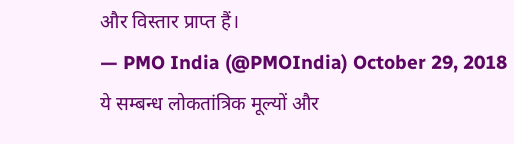और विस्तार प्राप्त हैं।
— PMO India (@PMOIndia) October 29, 2018
ये सम्बन्ध लोकतांत्रिक मूल्यों और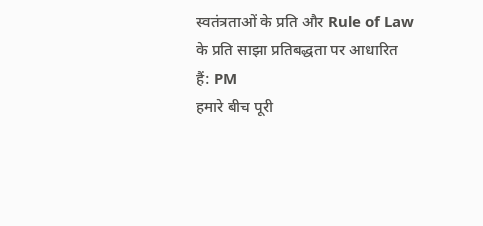स्वतंत्रताओं के प्रति और Rule of Law के प्रति साझा प्रतिबद्धता पर आधारित हैं: PM
हमारे बीच पूरी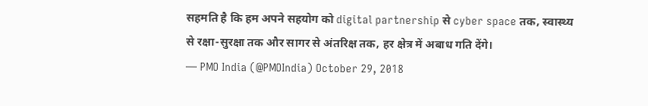सहमति है कि हम अपने सहयोग को digital partnership से cyber space तक, स्वास्थ्य से रक्षा-सुरक्षा तक और सागर से अंतरिक्ष तक, हर क्षेत्र में अबाध गति देंगे।
— PMO India (@PMOIndia) October 29, 2018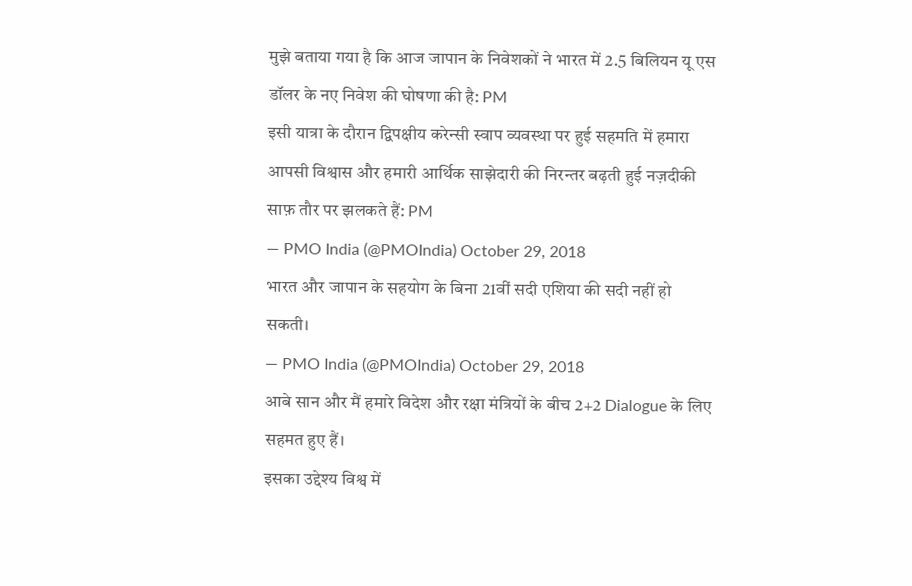मुझे बताया गया है कि आज जापान के निवेशकों ने भारत में 2.5 बिलियन यू एस डॉलर के नए निवेश की घोषणा की है: PM
इसी यात्रा के दौरान द्विपक्षीय करेन्सी स्वाप व्यवस्था पर हुई सहमति में हमारा आपसी विश्वास और हमारी आर्थिक साझेदारी की निरन्तर बढ़ती हुई नज़दीकी साफ़ तौर पर झलकते हैं: PM
— PMO India (@PMOIndia) October 29, 2018
भारत और जापान के सहयोग के बिना 21वीं सदी एशिया की सदी नहीं हो सकती।
— PMO India (@PMOIndia) October 29, 2018
आबे सान और मैं हमारे विदेश और रक्षा मंत्रियों के बीच 2+2 Dialogue के लिए सहमत हुए हैं।
इसका उद्देश्य विश्व में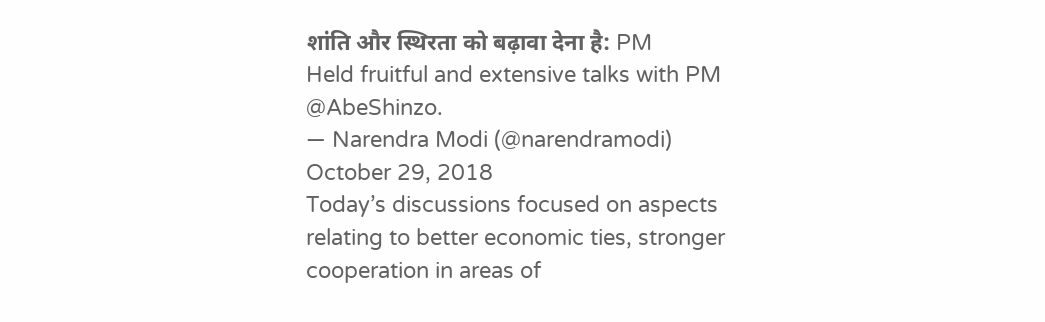शांति और स्थिरता को बढ़ावा देना है: PM
Held fruitful and extensive talks with PM @AbeShinzo.
— Narendra Modi (@narendramodi) October 29, 2018
Today’s discussions focused on aspects relating to better economic ties, stronger cooperation in areas of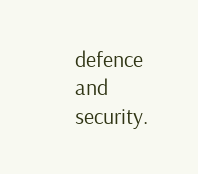defence and security.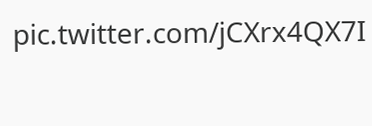pic.twitter.com/jCXrx4QX7I